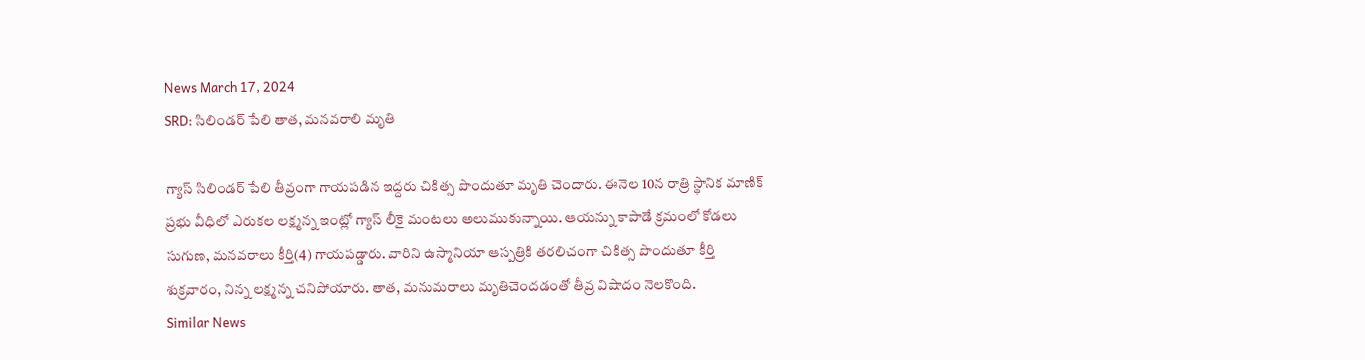News March 17, 2024
SRD: సిలిండర్ పేలి తాత, మనవరాలి మృతి

గ్యాస్ సిలిండర్ పేలి తీవ్రంగా గాయపడిన ఇద్దరు చికిత్స పొందుతూ మృతి చెందారు. ఈనెల 10న రాత్రి స్థానిక మాణిక్ ప్రభు వీధిలో ఎరుకల లక్ష్మన్న ఇంట్లో గ్యాస్ లీకై మంటలు అలుముకున్నాయి. ఆయన్ను కాపాడే క్రమంలో కోడలు సుగుణ, మనవరాలు కీర్తి(4) గాయపడ్డారు. వారిని ఉస్మానియా ఆస్పత్రికి తరలిచంగా చికిత్స పొందుతూ కీర్తి శుక్రవారం, నిన్న లక్ష్మన్న చనిపోయారు. తాత, మనుమరాలు మృతిచెందడంతో తీవ్ర విషాదం నెలకొంది.
Similar News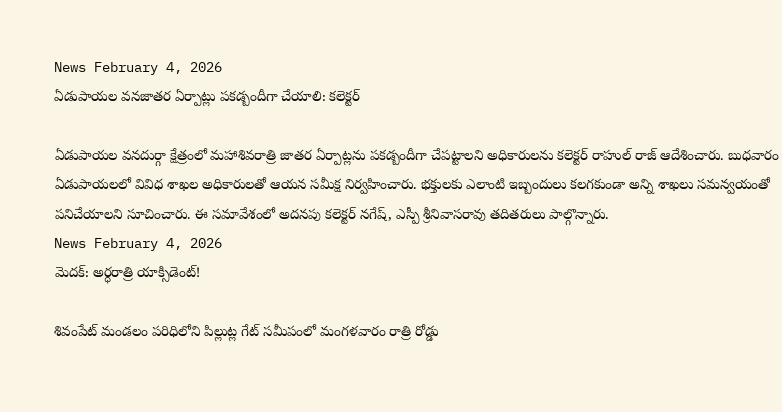News February 4, 2026
ఏడుపాయల వనజాతర ఏర్పాట్లు పకడ్బందీగా చేయాలి: కలెక్టర్

ఏడుపాయల వనదుర్గా క్షేత్రంలో మహాశివరాత్రి జాతర ఏర్పాట్లను పకడ్బందీగా చేపట్టాలని అధికారులను కలెక్టర్ రాహుల్ రాజ్ ఆదేశించారు. బుధవారం ఏడుపాయలలో వివిధ శాఖల అధికారులతో ఆయన సమీక్ష నిర్వహించారు. భక్తులకు ఎలాంటి ఇబ్బందులు కలగకుండా అన్ని శాఖలు సమన్వయంతో పనిచేయాలని సూచించారు. ఈ సమావేశంలో అదనపు కలెక్టర్ నగేష్, ఎస్పీ శ్రీనివాసరావు తదితరులు పాల్గొన్నారు.
News February 4, 2026
మెదక్: అర్ధరాత్రి యాక్సిడెంట్!

శివంపేట్ మండలం పరిధిలోని పిల్లుట్ల గేట్ సమీపంలో మంగళవారం రాత్రి రోడ్డు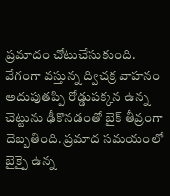ప్రమాదం చోటుచేసుకుంది. వేగంగా వస్తున్న ద్విచక్ర వాహనం అదుపుతప్పి రోడ్డుపక్కన ఉన్న చెట్టును ఢీకొనడంతో బైక్ తీవ్రంగా దెబ్బతింది. ప్రమాద సమయంలో బైక్పై ఉన్న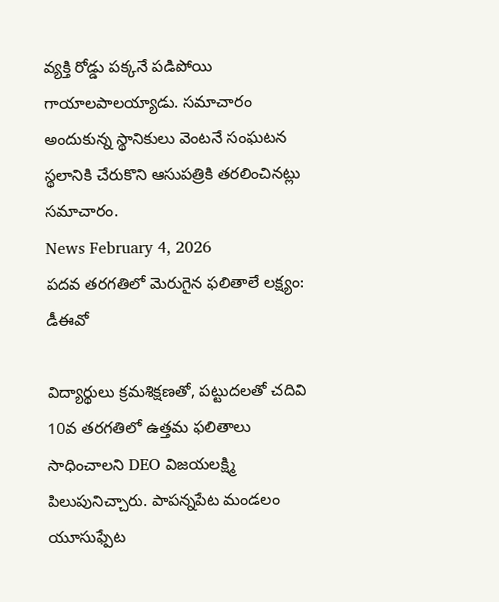వ్యక్తి రోడ్డు పక్కనే పడిపోయి గాయాలపాలయ్యాడు. సమాచారం అందుకున్న స్థానికులు వెంటనే సంఘటన స్థలానికి చేరుకొని ఆసుపత్రికి తరలించినట్లు సమాచారం.
News February 4, 2026
పదవ తరగతిలో మెరుగైన ఫలితాలే లక్ష్యం: డీఈవో

విద్యార్థులు క్రమశిక్షణతో, పట్టుదలతో చదివి 10వ తరగతిలో ఉత్తమ ఫలితాలు సాధించాలని DEO విజయలక్ష్మి పిలుపునిచ్చారు. పాపన్నపేట మండలం యూసుఫ్పేట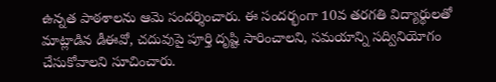ఉన్నత పాఠశాలను ఆమె సందర్శించారు. ఈ సందర్భంగా 10వ తరగతి విద్యార్థులతో మాట్లాడిన డీఈవో, చదువుపై పూర్తి దృష్టి సారించాలని, సమయాన్ని సద్వినియోగం చేసుకోవాలని సూచించారు.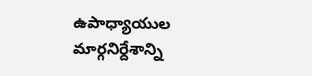ఉపాధ్యాయుల మార్గనిర్దేశాన్ని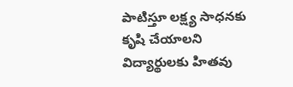పాటిస్తూ లక్ష్య సాధనకు కృషి చేయాలని విద్యార్థులకు హితవు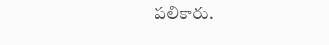పలికారు.